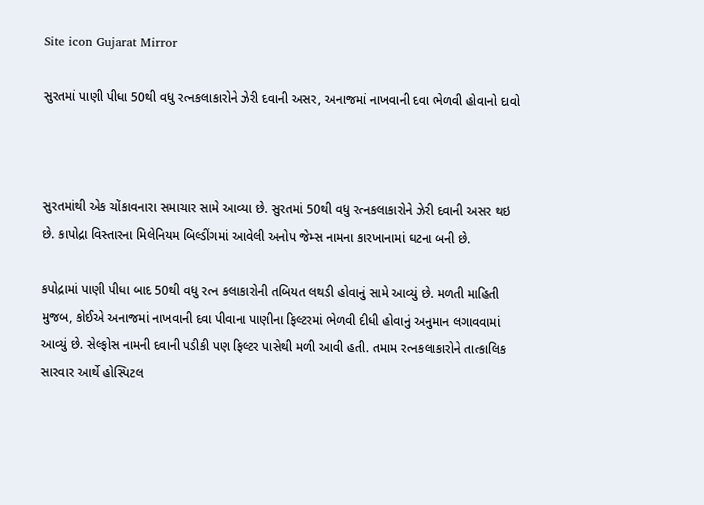Site icon Gujarat Mirror

સુરતમાં પાણી પીધા 50થી વધુ રત્નકલાકારોને ઝેરી દવાની અસર, અનાજમાં નાખવાની દવા ભેળવી હોવાનો દાવો



સુરતમાંથી એક ચોંકાવનારા સમાચાર સામે આવ્યા છે. સુરતમાં 50થી વધુ રત્નકલાકારોને ઝેરી દવાની અસર થઇ છે. કાપોદ્રા વિસ્તારના મિલેનિયમ બિલ્ડીંગમાં આવેલી અનોપ જેમ્સ નામના કારખાનામાં ઘટના બની છે.

કપોદ્રામાં પાણી પીધા બાદ 50થી વધુ રત્ન કલાકારોની તબિયત લથડી હોવાનું સામે આવ્યું છે. મળતી માહિતી મુજબ, કોઈએ અનાજમાં નાખવાની દવા પીવાના પાણીના ફિલ્ટરમાં ભેળવી દીધી હોવાનું અનુમાન લગાવવામાં આવ્યું છે. સેલ્ફોસ નામની દવાની પડીકી પણ ફિલ્ટર પાસેથી મળી આવી હતી. તમામ રત્નકલાકારોને તાત્કાલિક સારવાર આર્થે હોસ્પિટલ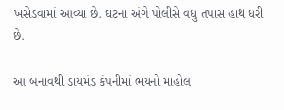ખસેડવામાં આવ્યા છે. ઘટના અંગે પોલીસે વધુ તપાસ હાથ ધરી છે.

આ બનાવથી ડાયમંડ કંપનીમાં ભયનો માહોલ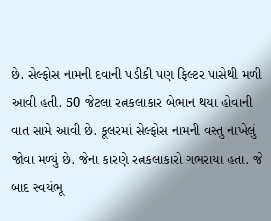છે. સેલ્ફોસ નામની દવાની પડીકી પણ ફિલ્ટર પાસેથી મળી આવી હતી. 50 જેટલા રત્નકલાકાર બેભાન થયા હોવાની વાત સામે આવી છે. કૂલરમાં સેલ્ફોસ નામની વસ્તુ નાખેલું જોવા મળ્યું છે. જેના કારણે રત્નકલાકારો ગભરાયા હતા. જે બાદ સ્વયંભૂ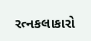રત્નકલાકારો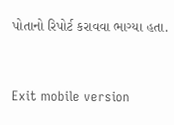પોતાનો રિપોર્ટ કરાવવા ભાગ્યા હતા.



Exit mobile version